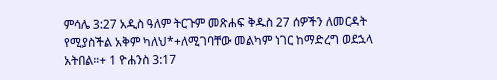ምሳሌ 3:27 አዲስ ዓለም ትርጉም መጽሐፍ ቅዱስ 27 ሰዎችን ለመርዳት የሚያስችል አቅም ካለህ*+ለሚገባቸው መልካም ነገር ከማድረግ ወደኋላ አትበል።+ 1 ዮሐንስ 3:17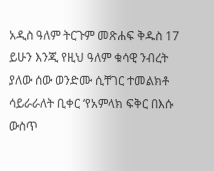አዲስ ዓለም ትርጉም መጽሐፍ ቅዱስ 17 ይሁን እንጂ የዚህ ዓለም ቁሳዊ ንብረት ያለው ሰው ወንድሙ ሲቸገር ተመልክቶ ሳይራራለት ቢቀር ‘የአምላክ ፍቅር በእሱ ውስጥ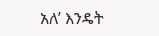አለ’ እንዴት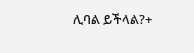ሊባል ይችላል?+